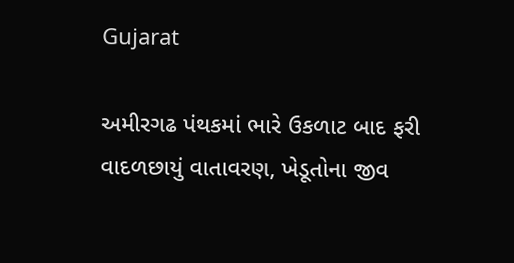Gujarat

અમીરગઢ પંથકમાં ભારે ઉકળાટ બાદ ફરી વાદળછાયું વાતાવરણ, ખેડૂતોના જીવ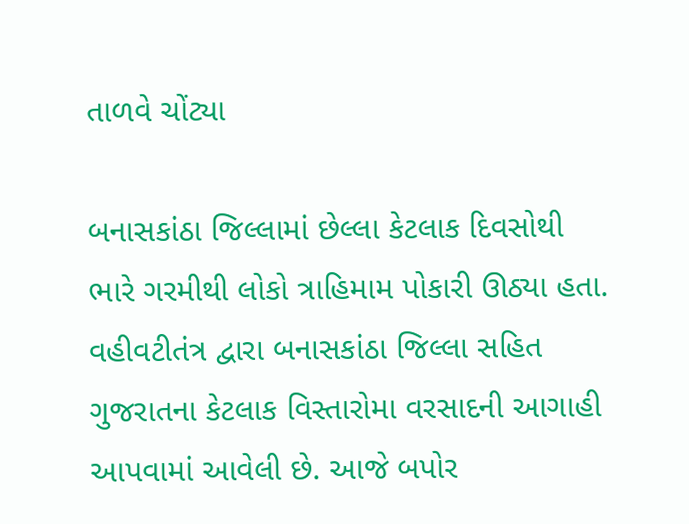તાળવે ચોંટ્યા

બનાસકાંઠા જિલ્લામાં છેલ્લા કેટલાક દિવસોથી ભારે ગરમીથી લોકો ત્રાહિમામ પોકારી ઊઠ્યા હતા. વહીવટીતંત્ર દ્વારા બનાસકાંઠા જિલ્લા સહિત ગુજરાતના કેટલાક વિસ્તારોમા વરસાદની આગાહી આપવામાં આવેલી છે. આજે બપોર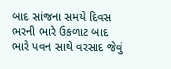બાદ સાંજના સમયે દિવસ ભરની ભારે ઉકળાટ બાદ ભારે પવન સાથે વરસાદ જેવું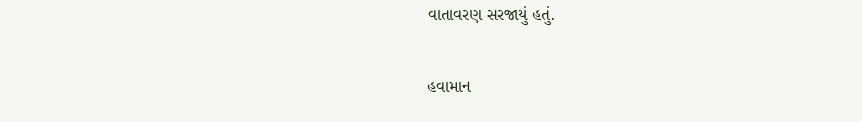વાતાવરણ સરજાયું હતું.

હવામાન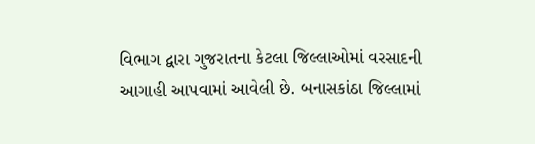વિભાગ દ્વારા ગુજરાતના કેટલા જિલ્લાઓમાં વરસાદની આગાહી આપવામાં આવેલી છે. બનાસકાંઠા જિલ્લામાં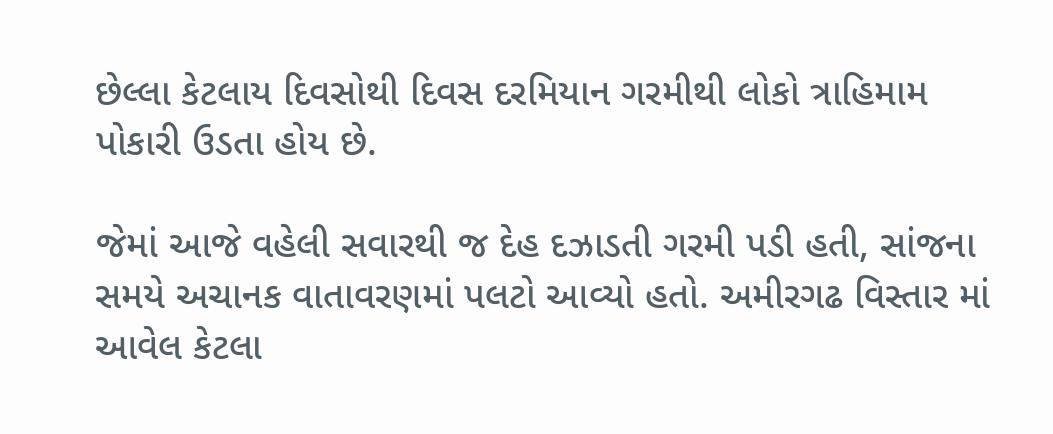છેલ્લા કેટલાય દિવસોથી દિવસ દરમિયાન ગરમીથી લોકો ત્રાહિમામ પોકારી ઉડતા હોય છે.

જેમાં આજે વહેલી સવારથી જ દેહ દઝાડતી ગરમી પડી હતી, સાંજના સમયે અચાનક વાતાવરણમાં પલટો આવ્યો હતો. અમીરગઢ વિસ્તાર માં આવેલ કેટલા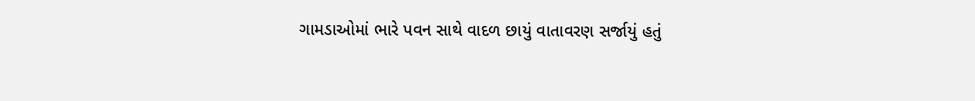ગામડાઓમાં ભારે પવન સાથે વાદળ છાયું વાતાવરણ સર્જાયું હતું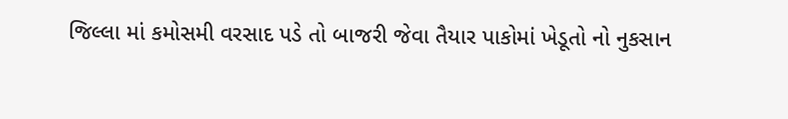જિલ્લા માં કમોસમી વરસાદ પડે તો બાજરી જેવા તૈયાર પાકોમાં ખેડૂતો નો નુકસાન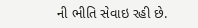ની ભીતિ સેવાઇ રહી છે.